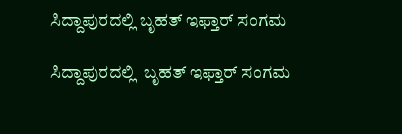ಸಿದ್ದಾಪುರದಲ್ಲಿ ಬೃಹತ್ ಇಫ್ತಾರ್ ಸಂಗಮ

ಸಿದ್ದಾಪುರದಲ್ಲಿ  ಬೃಹತ್ ಇಫ್ತಾರ್ ಸಂಗಮ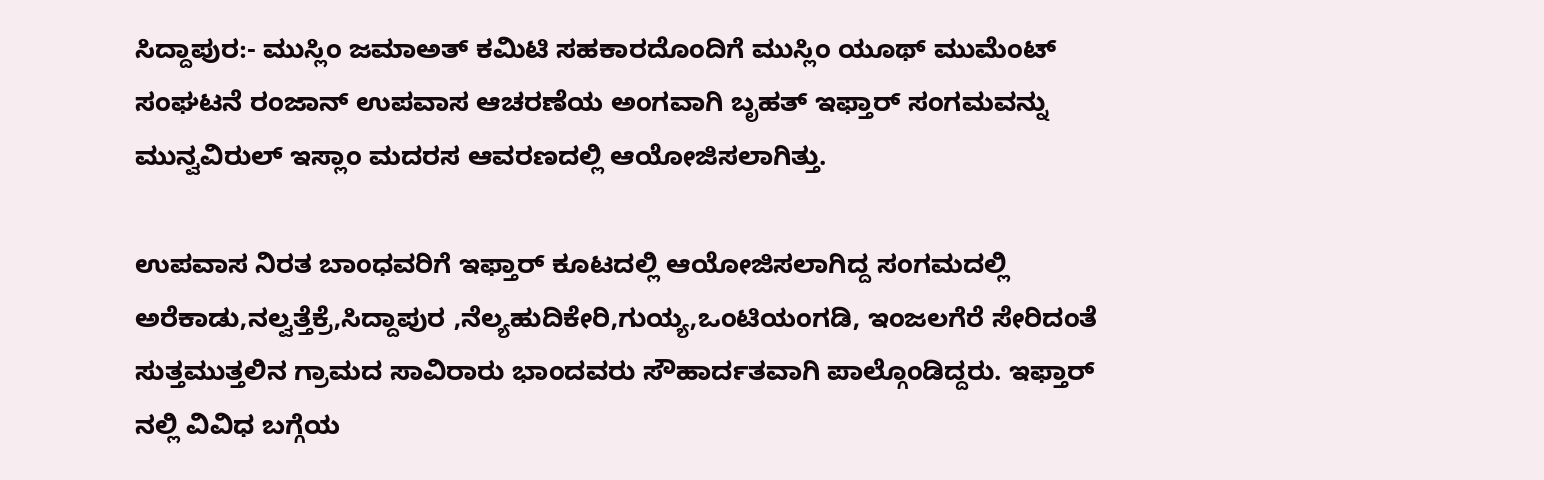ಸಿದ್ದಾಪುರ:- ಮುಸ್ಲಿಂ ಜಮಾಅತ್ ಕಮಿಟಿ ಸಹಕಾರದೊಂದಿಗೆ ಮುಸ್ಲಿಂ ಯೂಥ್ ಮುಮೆಂಟ್ ಸಂಘಟನೆ ರಂಜಾನ್ ಉಪವಾಸ ಆಚರಣೆಯ ಅಂಗವಾಗಿ ಬೃಹತ್ ಇಫ್ತಾರ್ ಸಂಗಮವನ್ನು ಮುನ್ವವಿರುಲ್ ಇಸ್ಲಾಂ ಮದರಸ ಆವರಣದಲ್ಲಿ ಆಯೋಜಿಸಲಾಗಿತ್ತು.

ಉಪವಾಸ ನಿರತ ಬಾಂಧವರಿಗೆ ಇಫ್ತಾರ್ ಕೂಟದಲ್ಲಿ ಆಯೋಜಿಸಲಾಗಿದ್ದ ಸಂಗಮದಲ್ಲಿ ಅರೆಕಾಡು,ನಲ್ವತ್ತೆಕ್ರೆ,ಸಿದ್ದಾಪುರ ,ನೆಲ್ಯಹುದಿಕೇರಿ,ಗುಯ್ಯ,ಒಂಟಿಯಂಗಡಿ, ಇಂಜಲಗೆರೆ ಸೇರಿದಂತೆ ಸುತ್ತಮುತ್ತಲಿನ ಗ್ರಾಮದ ಸಾವಿರಾರು ಭಾಂದವರು ಸೌಹಾರ್ದತವಾಗಿ ಪಾಲ್ಗೊಂಡಿದ್ದರು. ಇಫ್ತಾರ್ ನಲ್ಲಿ ವಿವಿಧ ಬಗ್ಗೆಯ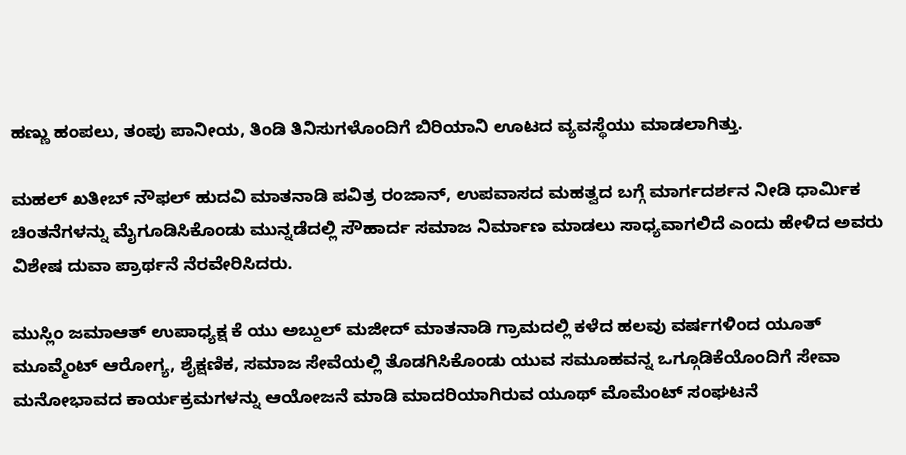ಹಣ್ಣು ಹಂಪಲು, ತಂಪು ಪಾನೀಯ, ತಿಂಡಿ ತಿನಿಸುಗಳೊಂದಿಗೆ ಬಿರಿಯಾನಿ ಊಟದ ವ್ಯವಸ್ಥೆಯು ಮಾಡಲಾಗಿತ್ತು.

ಮಹಲ್ ಖತೀಬ್ ನೌಫಲ್ ಹುದವಿ ಮಾತನಾಡಿ ಪವಿತ್ರ ರಂಜಾನ್, ಉಪವಾಸದ ಮಹತ್ವದ ಬಗ್ಗೆ ಮಾರ್ಗದರ್ಶನ ನೀಡಿ ಧಾರ್ಮಿಕ ಚಿಂತನೆಗಳನ್ನು ಮೈಗೂಡಿಸಿಕೊಂಡು ಮುನ್ನಡೆದಲ್ಲಿ ಸೌಹಾರ್ದ ಸಮಾಜ ನಿರ್ಮಾಣ ಮಾಡಲು ಸಾಧ್ಯವಾಗಲಿದೆ ಎಂದು ಹೇಳಿದ ಅವರು ವಿಶೇಷ ದುವಾ ಪ್ರಾರ್ಥನೆ ನೆರವೇರಿಸಿದರು.

ಮುಸ್ಲಿಂ ಜಮಾಆತ್ ಉಪಾಧ್ಯಕ್ಷ ಕೆ ಯು ಅಬ್ದುಲ್ ಮಜೀದ್ ಮಾತನಾಡಿ ಗ್ರಾಮದಲ್ಲಿ ಕಳೆದ ಹಲವು ವರ್ಷಗಳಿಂದ ಯೂತ್ ಮೂವ್ಮೆಂಟ್ ಆರೋಗ್ಯ, ಶೈಕ್ಷಣಿಕ, ಸಮಾಜ ಸೇವೆಯಲ್ಲಿ ತೊಡಗಿಸಿಕೊಂಡು ಯುವ ಸಮೂಹವನ್ನ ಒಗ್ಗೂಡಿಕೆಯೊಂದಿಗೆ ಸೇವಾ ಮನೋಭಾವದ ಕಾರ್ಯಕ್ರಮಗಳನ್ನು ಆಯೋಜನೆ ಮಾಡಿ ಮಾದರಿಯಾಗಿರುವ ಯೂಥ್ ಮೊಮೆಂಟ್ ಸಂಘಟನೆ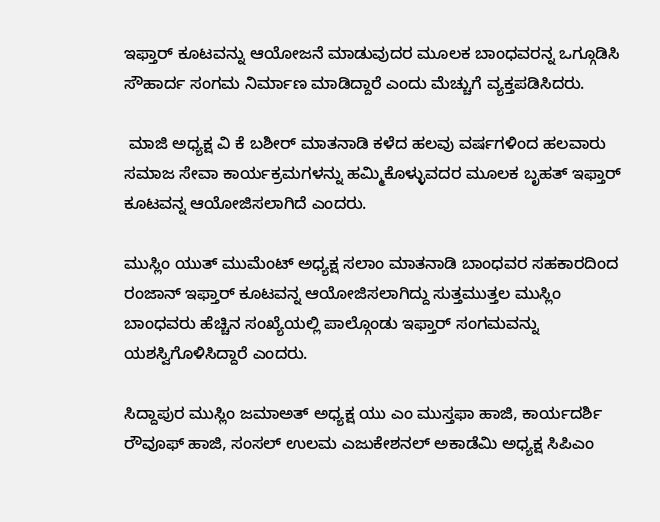ಇಫ್ತಾರ್ ಕೂಟವನ್ನು ಆಯೋಜನೆ ಮಾಡುವುದರ ಮೂಲಕ ಬಾಂಧವರನ್ನ ಒಗ್ಗೂಡಿಸಿ ಸೌಹಾರ್ದ ಸಂಗಮ ನಿರ್ಮಾಣ ಮಾಡಿದ್ದಾರೆ ಎಂದು ಮೆಚ್ಚುಗೆ ವ್ಯಕ್ತಪಡಿಸಿದರು.

 ಮಾಜಿ ಅಧ್ಯಕ್ಷ ವಿ ಕೆ ಬಶೀರ್ ಮಾತನಾಡಿ ಕಳೆದ ಹಲವು ವರ್ಷಗಳಿಂದ ಹಲವಾರು ಸಮಾಜ ಸೇವಾ ಕಾರ್ಯಕ್ರಮಗಳನ್ನು ಹಮ್ಮಿಕೊಳ್ಳುವದರ ಮೂಲಕ ಬೃಹತ್ ಇಫ್ತಾರ್ ಕೂಟವನ್ನ ಆಯೋಜಿಸಲಾಗಿದೆ ಎಂದರು.

ಮುಸ್ಲಿಂ ಯುತ್ ಮುಮೆಂಟ್ ಅಧ್ಯಕ್ಷ ಸಲಾಂ ಮಾತನಾಡಿ ಬಾಂಧವರ ಸಹಕಾರದಿಂದ ರಂಜಾನ್ ಇಫ್ತಾರ್ ಕೂಟವನ್ನ ಆಯೋಜಿಸಲಾಗಿದ್ದು ಸುತ್ತಮುತ್ತಲ ಮುಸ್ಲಿಂ ಬಾಂಧವರು ಹೆಚ್ಚಿನ ಸಂಖ್ಯೆಯಲ್ಲಿ ಪಾಲ್ಗೊಂಡು ಇಫ್ತಾರ್ ಸಂಗಮವನ್ನು ಯಶಸ್ವಿಗೊಳಿಸಿದ್ದಾರೆ ಎಂದರು.

ಸಿದ್ದಾಪುರ ಮುಸ್ಲಿಂ ಜಮಾಅತ್ ಅಧ್ಯಕ್ಷ ಯು ಎಂ ಮುಸ್ತಫಾ ಹಾಜಿ, ಕಾರ್ಯದರ್ಶಿ ರೌವೂಫ್ ಹಾಜಿ, ಸಂಸಲ್ ಉಲಮ ಎಜುಕೇಶನಲ್ ಅಕಾಡೆಮಿ ಅಧ್ಯಕ್ಷ ಸಿಪಿಎಂ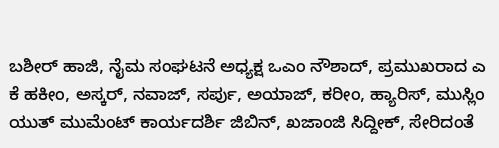ಬಶೀರ್ ಹಾಜಿ, ನೈಮ ಸಂಘಟನೆ ಅಧ್ಯಕ್ಷ ಒಎಂ ನೌಶಾದ್, ಪ್ರಮುಖರಾದ ಎ ಕೆ ಹಕೀಂ, ಅಸ್ಕರ್, ನವಾಜ್, ಸರ್ಪು, ಅಯಾಜ್, ಕರೀಂ, ಹ್ಯಾರಿಸ್, ಮುಸ್ಲಿಂ ಯುತ್ ಮುಮೆಂಟ್ ಕಾರ್ಯದರ್ಶಿ ಜಿಬಿನ್, ಖಜಾಂಜಿ ಸಿದ್ದೀಕ್, ಸೇರಿದಂತೆ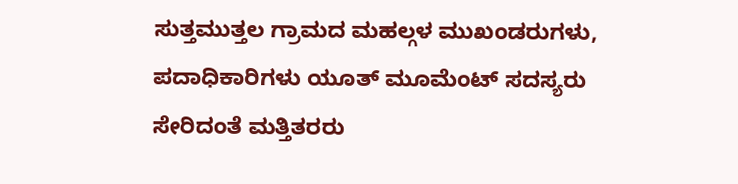ಸುತ್ತಮುತ್ತಲ ಗ್ರಾಮದ ಮಹಲ್ಗಳ ಮುಖಂಡರುಗಳು, ಪದಾಧಿಕಾರಿಗಳು ಯೂತ್ ಮೂಮೆಂಟ್ ಸದಸ್ಯರು ಸೇರಿದಂತೆ ಮತ್ತಿತರರು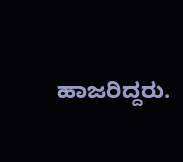ಹಾಜರಿದ್ದರು.